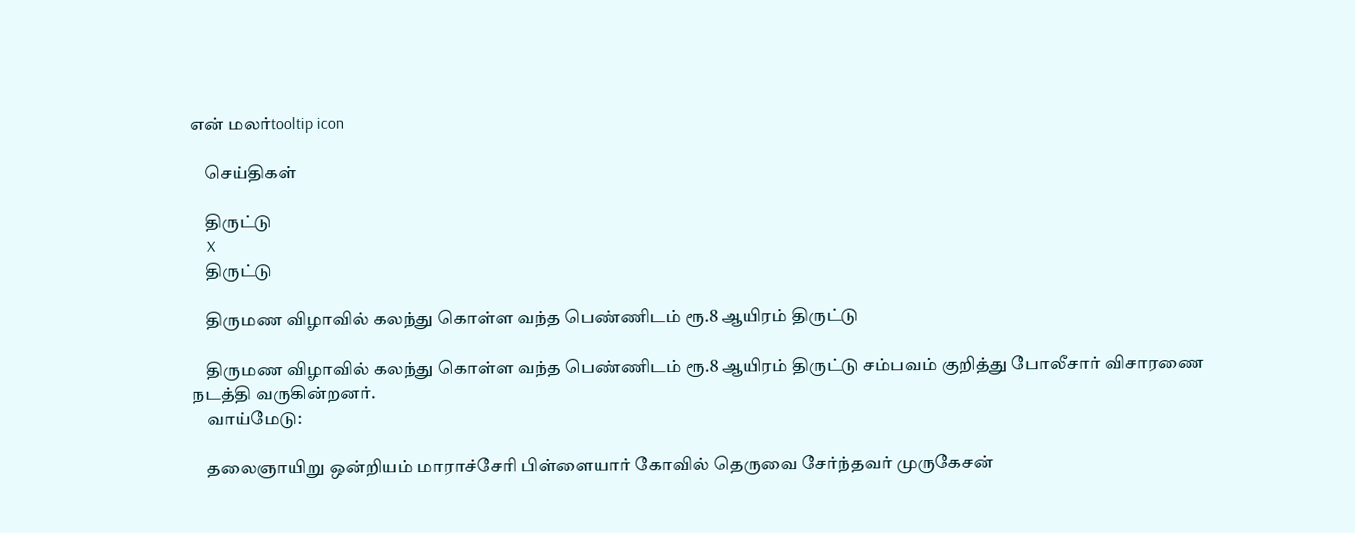என் மலர்tooltip icon

    செய்திகள்

    திருட்டு
    X
    திருட்டு

    திருமண விழாவில் கலந்து கொள்ள வந்த பெண்ணிடம் ரூ.8 ஆயிரம் திருட்டு

    திருமண விழாவில் கலந்து கொள்ள வந்த பெண்ணிடம் ரூ.8 ஆயிரம் திருட்டு சம்பவம் குறித்து போலீசார் விசாரணை நடத்தி வருகின்றனர்.
    வாய்மேடு:

    தலைஞாயிறு ஒன்றியம் மாராச்சேரி பிள்ளையார் கோவில் தெருவை சேர்ந்தவர் முருகேசன்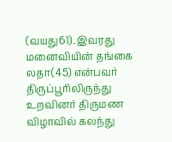(வயது61). இவரது மனைவியின் தங்கை லதா(45) என்பவர் திருப்பூரிலிருந்து உறவினர் திருமண விழாவில் கலந்து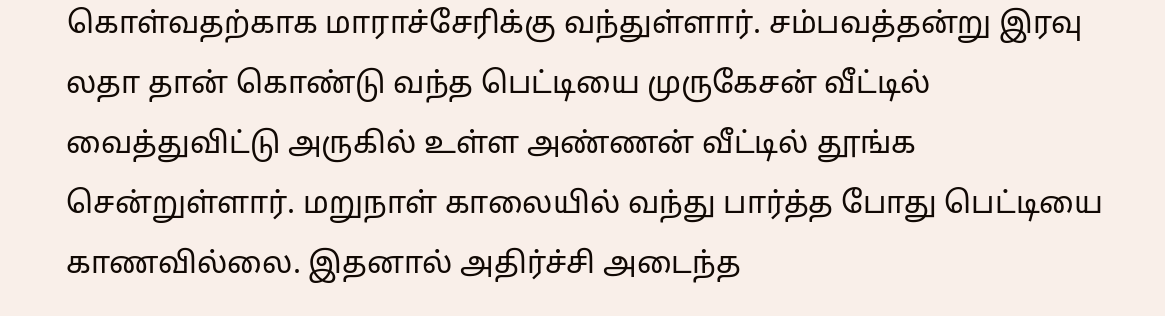கொள்வதற்காக மாராச்சேரிக்கு வந்துள்ளார். சம்பவத்தன்று இரவு லதா தான் கொண்டு வந்த பெட்டியை முருகேசன் வீட்டில் வைத்துவிட்டு அருகில் உள்ள அண்ணன் வீட்டில் தூங்க சென்றுள்ளார். மறுநாள் காலையில் வந்து பார்த்த போது பெட்டியை காணவில்லை. இதனால் அதிர்ச்சி அடைந்த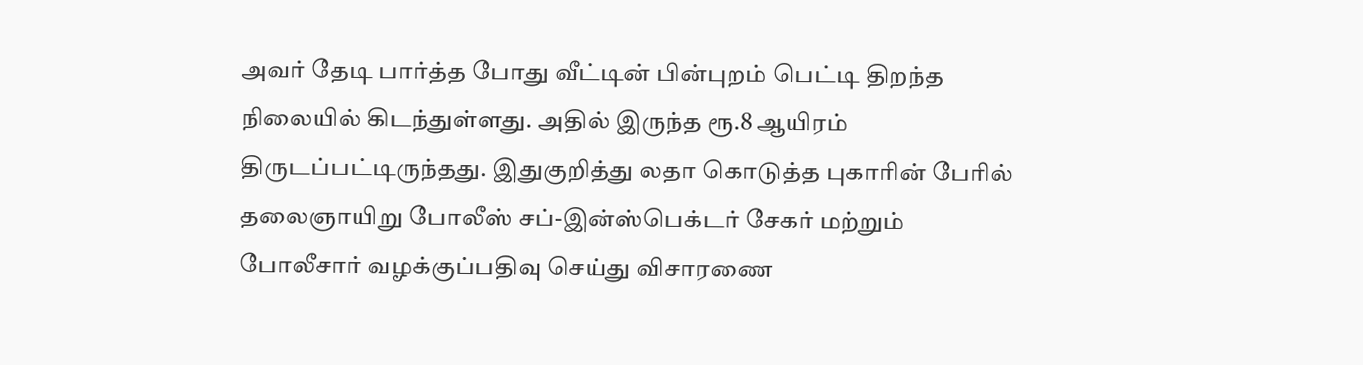அவர் தேடி பார்த்த போது வீட்டின் பின்புறம் பெட்டி திறந்த நிலையில் கிடந்துள்ளது. அதில் இருந்த ரூ.8 ஆயிரம் திருடப்பட்டிருந்தது. இதுகுறித்து லதா கொடுத்த புகாரின் பேரில் தலைஞாயிறு போலீஸ் சப்-இன்ஸ்பெக்டர் சேகர் மற்றும் போலீசார் வழக்குப்பதிவு செய்து விசாரணை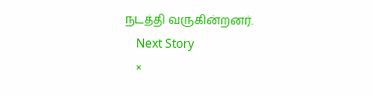நடத்தி வருகின்றனர்.
    Next Story
    ×